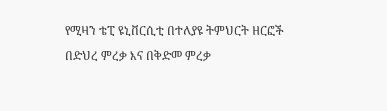የሚዛን ቴፒ ዩኒቨርሲቲ በተለያዩ ትምህርት ዘርፎች በድህረ ምረቃ እና በቅድመ ምረቃ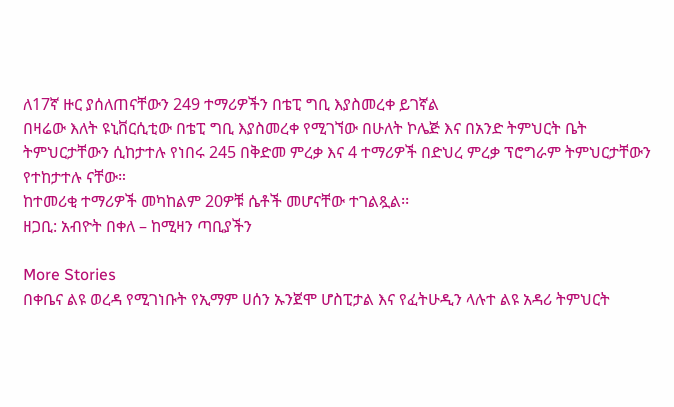ለ17ኛ ዙር ያሰለጠናቸውን 249 ተማሪዎችን በቴፒ ግቢ እያስመረቀ ይገኛል
በዛሬው እለት ዩኒቨርሲቲው በቴፒ ግቢ እያስመረቀ የሚገኘው በሁለት ኮሌጅ እና በአንድ ትምህርት ቤት ትምህርታቸውን ሲከታተሉ የነበሩ 245 በቅድመ ምረቃ እና 4 ተማሪዎች በድህረ ምረቃ ፕሮግራም ትምህርታቸውን የተከታተሉ ናቸው።
ከተመሪቂ ተማሪዎች መካከልም 20ዎቹ ሴቶች መሆናቸው ተገልጿል፡፡
ዘጋቢ: አብዮት በቀለ – ከሚዛን ጣቢያችን

More Stories
በቀቤና ልዩ ወረዳ የሚገነቡት የኢማም ሀሰን ኡንጀሞ ሆስፒታል እና የፈትሁዲን ላሉተ ልዩ አዳሪ ትምህርት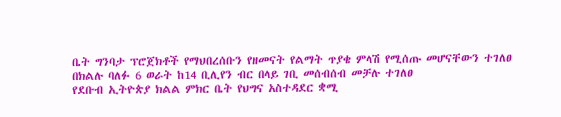ቤት ግንባታ ፕሮጀክቶች የማህበረሰቡን የዘመናት የልማት ጥያቄ ምላሽ የሚሰጡ መሆናቸውን ተገለፀ
በክልሉ ባለፉ 6 ወራት ከ14 ቢሊየን ብር በላይ ገቢ መሰብሰብ መቻሉ ተገለፀ
የደቡብ ኢትዮጵያ ክልል ምክር ቤት የህግና አስተዳደር ቋሚ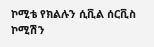ኮሚቴ የክልሉን ሲቪል ሰርቪስ ኮሚሽን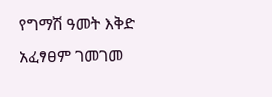የግማሽ ዓመት እቅድ አፈፃፀም ገመገመ